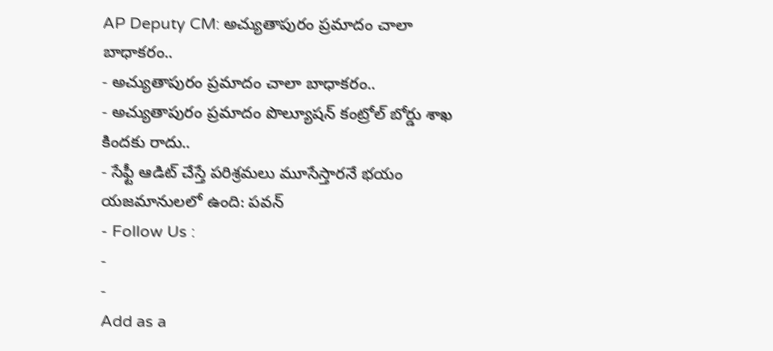AP Deputy CM: అచ్యుతాపురం ప్రమాదం చాలా బాధాకరం..
- అచ్యుతాపురం ప్రమాదం చాలా బాధాకరం..
- అచ్యుతాపురం ప్రమాదం పొల్యూషన్ కంట్రోల్ బోర్డు శాఖ కిందకు రాదు..
- సేఫ్టీ ఆడిట్ చేస్తే పరిశ్రమలు మూసేస్తారనే భయం యజమానులలో ఉంది: పవన్
- Follow Us :
-
-
Add as a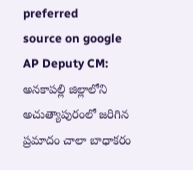preferred
source on google
AP Deputy CM: అనకాపల్లి జిల్లాలోని అచుత్యాపురంలో జరిగిన ప్రమాదం చాలా బాధాకరం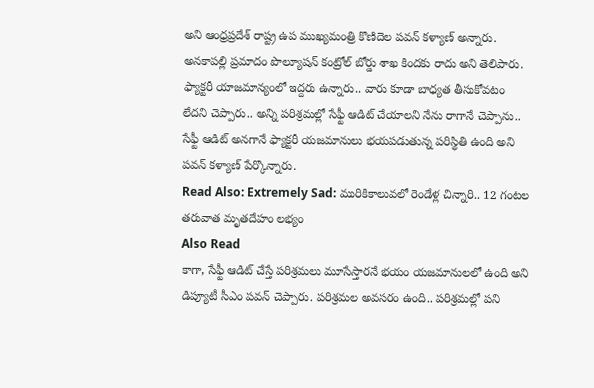అని ఆంధ్రప్రదేశ్ రాష్ట్ర ఉప ముఖ్యమంత్రి కొణిదెల పవన్ కళ్యాణ్ అన్నారు. అనకాపల్లి ప్రమాదం పొల్యూషన్ కంట్రోల్ బోర్డు శాఖ కిందకు రాదు అని తెలిపారు. ఫ్యాక్టరీ యాజమాన్యంలో ఇద్దరు ఉన్నారు.. వారు కూడా బాధ్యత తీసుకోవటం లేదని చెప్పారు.. అన్ని పరిశ్రమల్లో సేఫ్టీ ఆడిట్ చేయాలని నేను రాగానే చెప్పాను.. సేఫ్టీ ఆడిట్ అనగానే ఫ్యాక్టరీ యజమానులు భయపడుతున్న పరిస్థితి ఉంది అని పవన్ కళ్యాణ్ పేర్కొన్నారు.
Read Also: Extremely Sad: మురికికాలువలో రెండేళ్ల చిన్నారి.. 12 గంటల తరువాత మృతదేహం లభ్యం
Also Read
కాగా, సేఫ్టీ ఆడిట్ చేస్తే పరిశ్రమలు మూసేస్తారనే భయం యజమానులలో ఉంది అని డిప్యూటీ సీఎం పవన్ చెప్పారు. పరిశ్రమల అవసరం ఉంది.. పరిశ్రమల్లో పని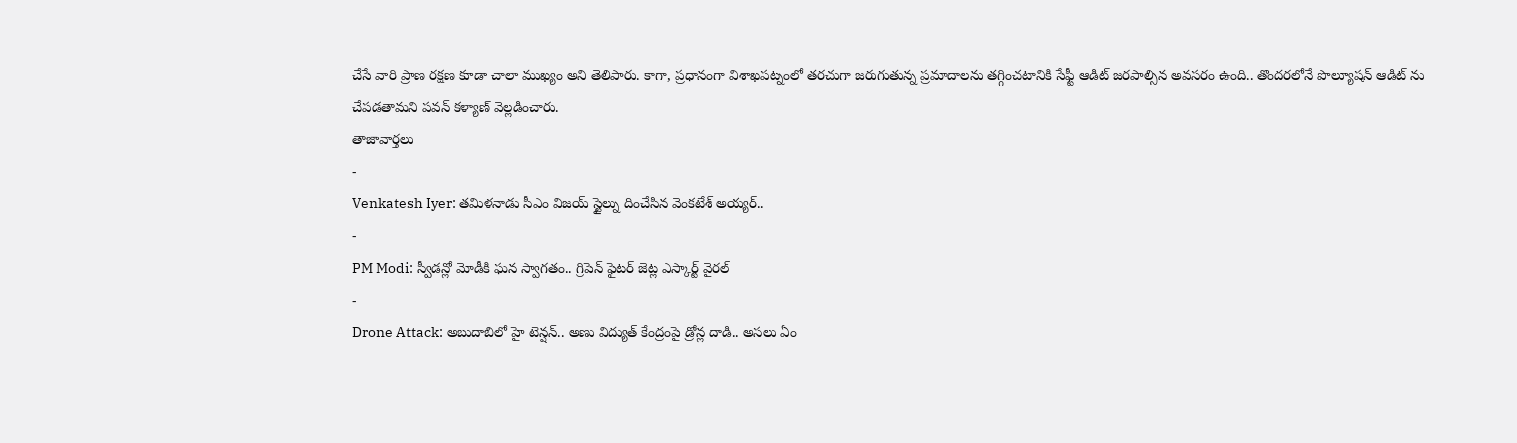చేసే వారి ప్రాణ రక్షణ కూడా చాలా ముఖ్యం అని తెలిపారు. కాగా, ప్రధానంగా విశాఖపట్నంలో తరచుగా జరుగుతున్న ప్రమాదాలను తగ్గించటానికి సేఫ్టీ ఆడిట్ జరపాల్సిన అవసరం ఉంది.. తొందరలోనే పొల్యూషన్ ఆడిట్ ను చేపడతామని పవన్ కళ్యాణ్ వెల్లడించారు.
తాజావార్తలు
-
Venkatesh Iyer: తమిళనాడు సీఎం విజయ్ స్టైల్ను దించేసిన వెంకటేశ్ అయ్యర్..
-
PM Modi: స్వీడన్లో మోడీకి ఘన స్వాగతం.. గ్రిపెన్ ఫైటర్ జెట్ల ఎస్కార్ట్ వైరల్
-
Drone Attack: అబుదాబిలో హై టెన్షన్.. అణు విద్యుత్ కేంద్రంపై డ్రోన్ల దాడి.. అసలు ఏం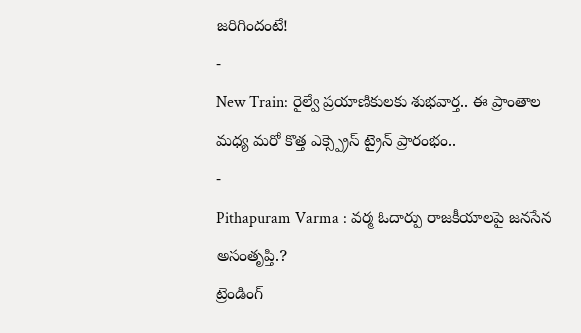జరిగిందంటే!
-
New Train: రైల్వే ప్రయాణికులకు శుభవార్త.. ఈ ప్రాంతాల మధ్య మరో కొత్త ఎక్స్ప్రెస్ ట్రైన్ ప్రారంభం..
-
Pithapuram Varma : వర్మ ఓదార్పు రాజకీయాలపై జనసేన అసంతృప్తి.?
ట్రెండింగ్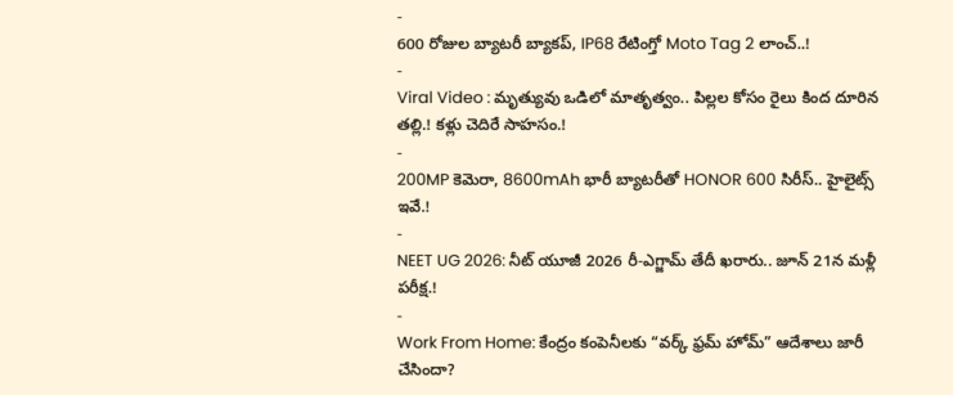-
600 రోజుల బ్యాటరీ బ్యాకప్, IP68 రేటింగ్తో Moto Tag 2 లాంచ్..!
-
Viral Video : మృత్యువు ఒడిలో మాతృత్వం.. పిల్లల కోసం రైలు కింద దూరిన తల్లి.! కళ్లు చెదిరే సాహసం.!
-
200MP కెమెరా, 8600mAh భారీ బ్యాటరీతో HONOR 600 సిరీస్.. హైలైట్స్ ఇవే.!
-
NEET UG 2026: నీట్ యూజీ 2026 రీ-ఎగ్జామ్ తేదీ ఖరారు.. జూన్ 21న మళ్లీ పరీక్ష.!
-
Work From Home: కేంద్రం కంపెనీలకు “వర్క్ ఫ్రమ్ హోమ్” ఆదేశాలు జారీ చేసిందా?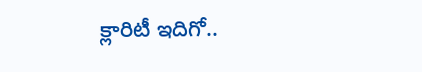క్లారిటీ ఇదిగో..